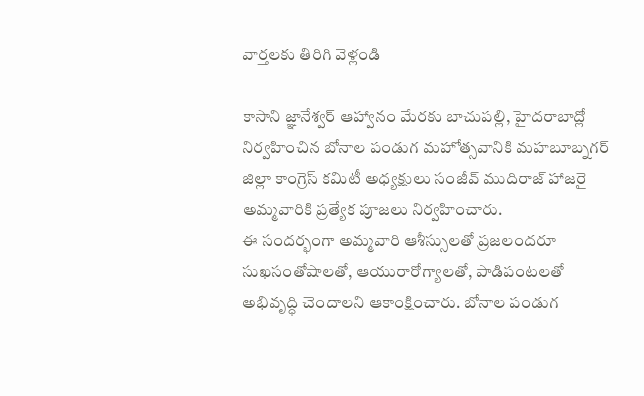వార్తలకు తిరిగి వెళ్లండి

కాసాని జ్ఞానేశ్వర్ ఆహ్వానం మేరకు బాచుపల్లి, హైదరాబాద్లో నిర్వహించిన బోనాల పండుగ మహోత్సవానికి మహబూబ్నగర్ జిల్లా కాంగ్రెస్ కమిటీ అధ్యక్షులు సంజీవ్ ముదిరాజ్ హాజరై అమ్మవారికి ప్రత్యేక పూజలు నిర్వహించారు.
ఈ సందర్భంగా అమ్మవారి ఆశీస్సులతో ప్రజలందరూ సుఖసంతోషాలతో, ఆయురారోగ్యాలతో, పాడిపంటలతో అభివృద్ధి చెందాలని ఆకాంక్షించారు. బోనాల పండుగ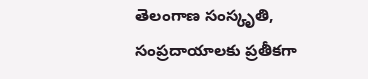తెలంగాణ సంస్కృతి, సంప్రదాయాలకు ప్రతీకగా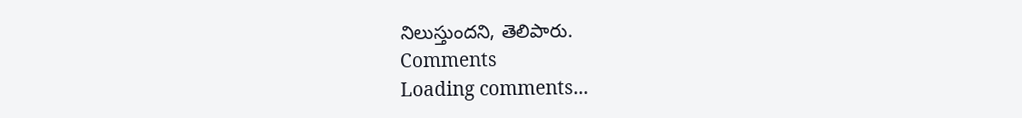నిలుస్తుందని, తెలిపారు.
Comments
Loading comments...